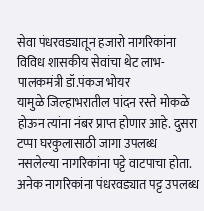सेवा पंधरवड्यातून हजारो नागरिकांना विविध शासकीय सेवांचा थेट लाभ- पालकमंत्री डॉ.पंकज भोयर
यामुळे जिल्हाभरातील पांदन रस्ते मोकळे होऊन त्यांना नंबर प्राप्त होणार आहे. दुसरा टप्पा घरकुलासाठी जागा उपलब्ध नसलेल्या नागरिकांना पट्टे वाटपाचा होता. अनेक नागरिकांना पंधरवड्यात पट्ट उपलब्ध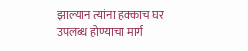झाल्यान त्यांना हक्काच घर उपलब्ध होण्याचा मार्ग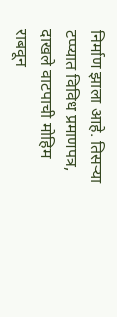निर्माण झाला आहे. तिसऱ्या टप्प्यात विविध प्रमाणपत्र, दाखले वाटपाची मोहिम राबवून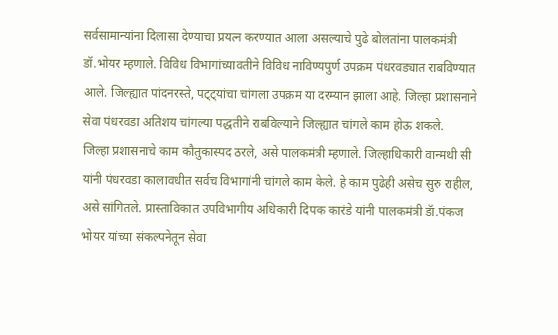सर्वसामान्यांना दिलासा देण्याचा प्रयत्न करण्यात आला असल्याचे पुढे बोलतांना पालकमंत्री डॉ.भोयर म्हणाले. विविध विभागांच्यावतीने विविध नाविण्यपुर्ण उपक्रम पंधरवड्यात राबविण्यात आले. जिल्ह्यात पांदनरस्ते, पट्ट्यांचा चांगला उपक्रम या दरम्यान झाला आहे. जिल्हा प्रशासनाने सेवा पंधरवडा अतिशय चांगल्या पद्धतीने राबविल्याने जिल्ह्यात चांगले काम होऊ शकले.
जिल्हा प्रशासनाचे काम कौतुकास्पद ठरले, असे पालकमंत्री म्हणाले. जिल्हाधिकारी वान्मथी सी यांनी पंधरवडा कालावधीत सर्वच विभागांनी चांगले काम केले. हे काम पुढेही असेच सुरु राहील, असे सांगितले. प्रास्ताविकात उपविभागीय अधिकारी दिपक कारंडे यांनी पालकमंत्री डॅा.पंकज भोयर यांच्या संकल्पनेतून सेवा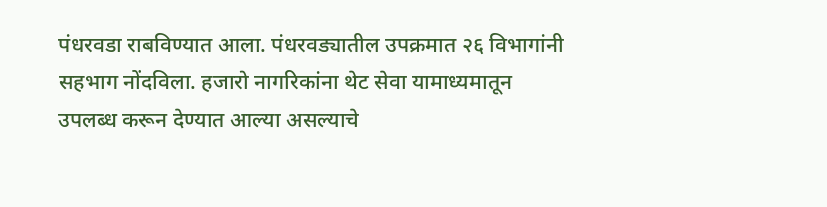पंधरवडा राबविण्यात आला. पंधरवड्यातील उपक्रमात २६ विभागांनी सहभाग नोंदविला. हजारो नागरिकांना थेट सेवा यामाध्यमातून उपलब्ध करून देण्यात आल्या असल्याचे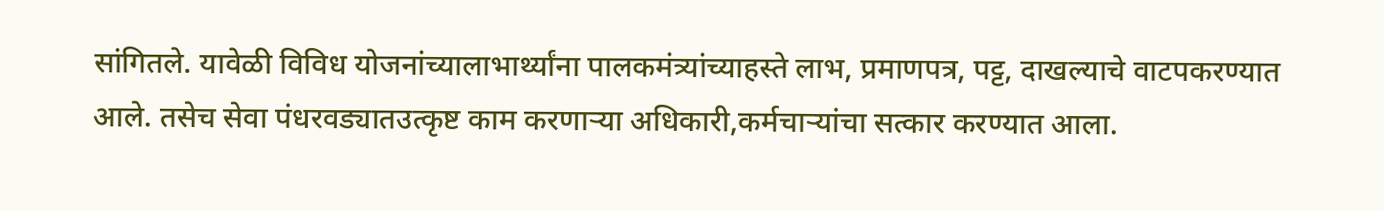सांगितले. यावेळी विविध योजनांच्यालाभार्थ्यांना पालकमंत्र्यांच्याहस्ते लाभ, प्रमाणपत्र, पट्ट, दाखल्याचे वाटपकरण्यात आले. तसेच सेवा पंधरवड्यातउत्कृष्ट काम करणाऱ्या अधिकारी,कर्मचाऱ्यांचा सत्कार करण्यात आला.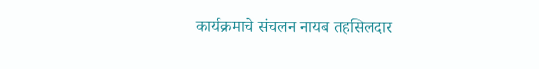कार्यक्रमाचे संचलन नायब तहसिलदार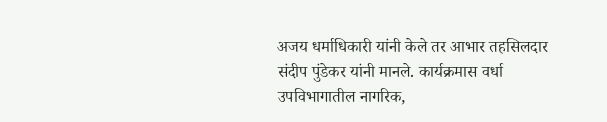अजय धर्माधिकारी यांनी केले तर आभार तहसिलदार संदीप पुंडेकर यांनी मानले. कार्यक्रमास वर्धा उपविभागातील नागरिक,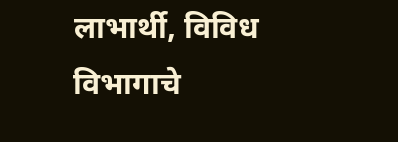लाभार्थी, विविध विभागाचे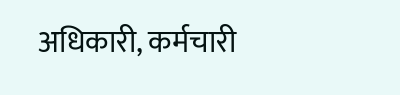अधिकारी, कर्मचारी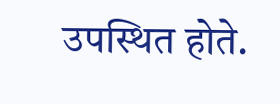उपस्थित होते.